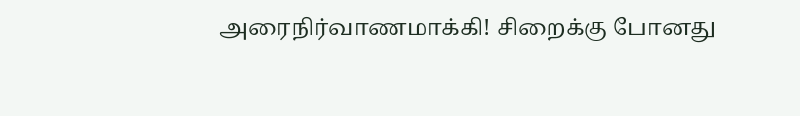அரைநிர்வாணமாக்கி! சிறைக்கு போனது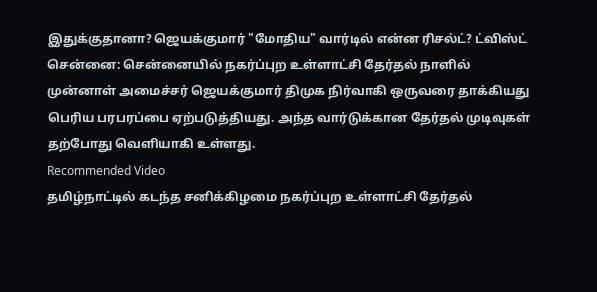இதுக்குதானா? ஜெயக்குமார் "மோதிய" வார்டில் என்ன ரிசல்ட்? ட்விஸ்ட்
சென்னை: சென்னையில் நகர்ப்புற உள்ளாட்சி தேர்தல் நாளில் முன்னாள் அமைச்சர் ஜெயக்குமார் திமுக நிர்வாகி ஒருவரை தாக்கியது பெரிய பரபரப்பை ஏற்படுத்தியது. அந்த வார்டுக்கான தேர்தல் முடிவுகள் தற்போது வெளியாகி உள்ளது.
Recommended Video
தமிழ்நாட்டில் கடந்த சனிக்கிழமை நகர்ப்புற உள்ளாட்சி தேர்தல்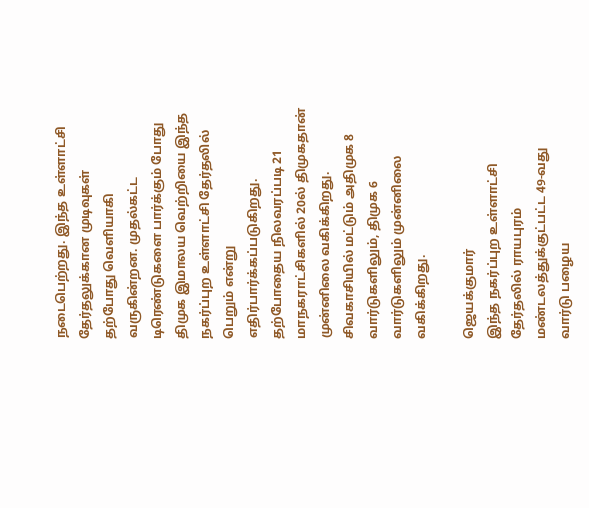நடைபெற்றது. இந்த உள்ளாட்சி தேர்தலுக்கான முடிவுகள் தற்போது வெளியாகி வருகின்றன. முதல்கட்ட டிரெண்டுகளை பார்க்கும் போது திமுக இமாலய வெற்றியை இந்த நகர்ப்புற உள்ளாட்சி தேர்தலில் பெறும் என்று எதிர்பார்க்கப்படுகிறது.
தற்போதைய நிலவரப்படி 21 மாநகராட்சிகளில் 20ல் திமுகதான் முன்னிலை வகிக்கிறது. சிவகாசியில் மட்டும் அதிமுக 8 வார்டுகளிலும், திமுக 6 வார்டுகளிலும் முன்னிலை வகிக்கிறது.

ஜெயக்குமார்
இந்த நகர்ப்புற உள்ளாட்சி தேர்தலில் ராயபுரம் மண்டலத்துக்குட்பட்ட 49-வது வார்டு பழைய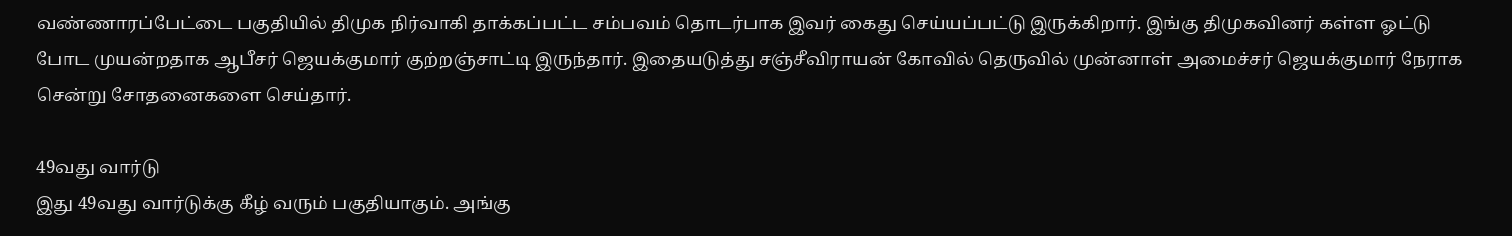வண்ணாரப்பேட்டை பகுதியில் திமுக நிர்வாகி தாக்கப்பட்ட சம்பவம் தொடர்பாக இவர் கைது செய்யப்பட்டு இருக்கிறார். இங்கு திமுகவினர் கள்ள ஓட்டு போட முயன்றதாக ஆபீசர் ஜெயக்குமார் குற்றஞ்சாட்டி இருந்தார். இதையடுத்து சஞ்சீவிராயன் கோவில் தெருவில் முன்னாள் அமைச்சர் ஜெயக்குமார் நேராக சென்று சோதனைகளை செய்தார்.

49வது வார்டு
இது 49வது வார்டுக்கு கீழ் வரும் பகுதியாகும். அங்கு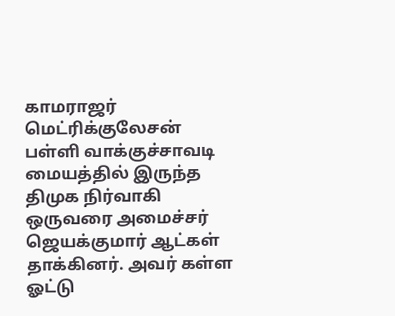காமராஜர் மெட்ரிக்குலேசன் பள்ளி வாக்குச்சாவடி மையத்தில் இருந்த திமுக நிர்வாகி ஒருவரை அமைச்சர் ஜெயக்குமார் ஆட்கள் தாக்கினர். அவர் கள்ள ஓட்டு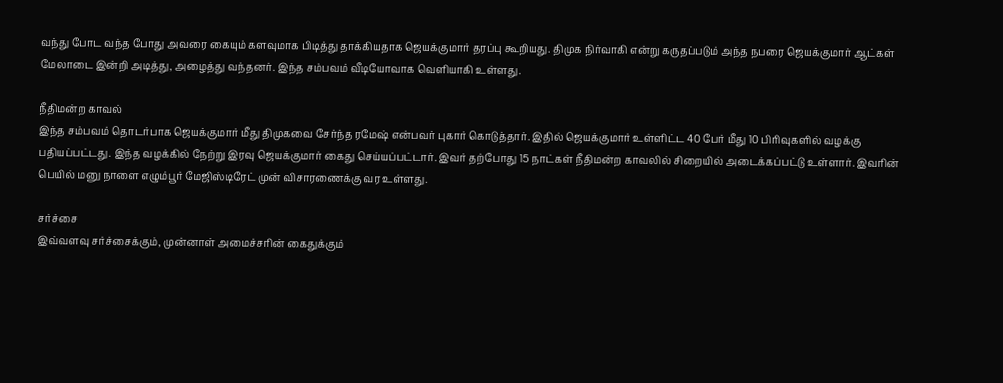வந்து போட வந்த போது அவரை கையும் களவுமாக பிடித்து தாக்கியதாக ஜெயக்குமார் தரப்பு கூறியது. திமுக நிர்வாகி என்று கருதப்படும் அந்த நபரை ஜெயக்குமார் ஆட்கள் மேலாடை இன்றி அடித்து, அழைத்து வந்தனர். இந்த சம்பவம் வீடியோவாக வெளியாகி உள்ளது.

நீதிமன்ற காவல்
இந்த சம்பவம் தொடர்பாக ஜெயக்குமார் மீது திமுகவை சேர்ந்த ரமேஷ் என்பவர் புகார் கொடுத்தார். இதில் ஜெயக்குமார் உள்ளிட்ட 40 பேர் மீது 10 பிரிவுகளில் வழக்கு பதியப்பட்டது. இந்த வழக்கில் நேற்று இரவு ஜெயக்குமார் கைது செய்யப்பட்டார். இவர் தற்போது 15 நாட்கள் நீதிமன்ற காவலில் சிறையில் அடைக்கப்பட்டு உள்ளார். இவரின் பெயில் மனு நாளை எழும்பூர் மேஜிஸ்டிரேட் முன் விசாரணைக்கு வர உள்ளது.

சர்ச்சை
இவ்வளவு சர்ச்சைக்கும், முன்னாள் அமைச்சரின் கைதுக்கும்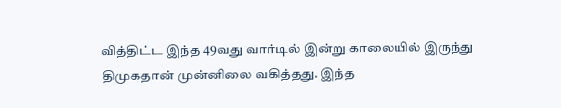வித்திட்ட இந்த 49வது வார்டில் இன்று காலையில் இருந்து திமுகதான் முன்னிலை வகித்தது. இந்த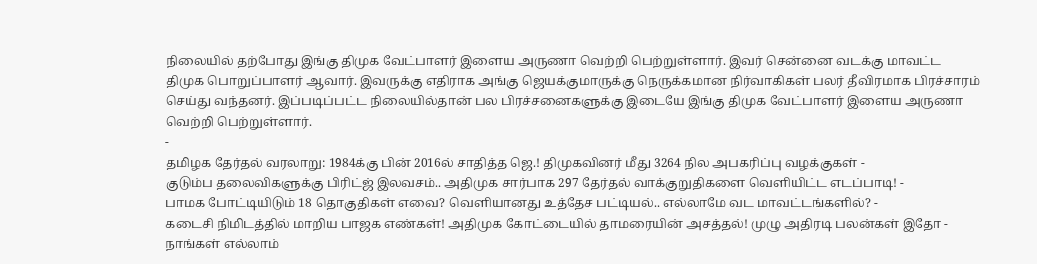நிலையில் தற்போது இங்கு திமுக வேட்பாளர் இளைய அருணா வெற்றி பெற்றுள்ளார். இவர் சென்னை வடக்கு மாவட்ட திமுக பொறுப்பாளர் ஆவார். இவருக்கு எதிராக அங்கு ஜெயக்குமாருக்கு நெருக்கமான நிர்வாகிகள் பலர் தீவிரமாக பிரச்சாரம் செய்து வந்தனர். இப்படிப்பட்ட நிலையில்தான் பல பிரச்சனைகளுக்கு இடையே இங்கு திமுக வேட்பாளர் இளைய அருணா வெற்றி பெற்றுள்ளார்.
-
தமிழக தேர்தல் வரலாறு: 1984க்கு பின் 2016ல் சாதித்த ஜெ.! திமுகவினர் மீது 3264 நில அபகரிப்பு வழக்குகள் -
குடும்ப தலைவிகளுக்கு பிரிட்ஜ் இலவசம்.. அதிமுக சார்பாக 297 தேர்தல் வாக்குறுதிகளை வெளியிட்ட எடப்பாடி! -
பாமக போட்டியிடும் 18 தொகுதிகள் எவை? வெளியானது உத்தேச பட்டியல்.. எல்லாமே வட மாவட்டங்களில்? -
கடைசி நிமிடத்தில் மாறிய பாஜக எண்கள்! அதிமுக கோட்டையில் தாமரையின் அசத்தல்! முழு அதிரடி பலன்கள் இதோ -
நாங்கள் எல்லாம்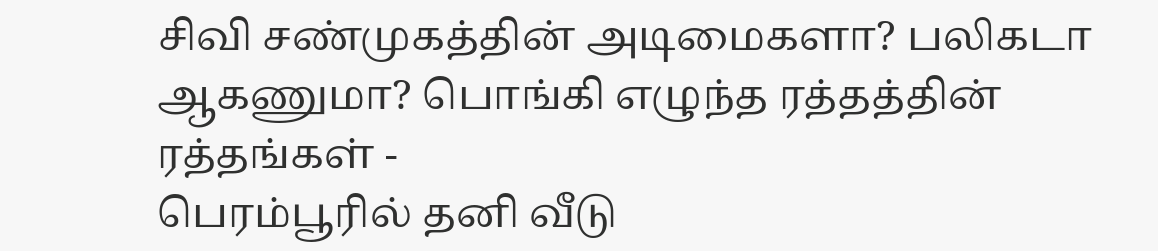சிவி சண்முகத்தின் அடிமைகளா? பலிகடா ஆகணுமா? பொங்கி எழுந்த ரத்தத்தின் ரத்தங்கள் -
பெரம்பூரில் தனி வீடு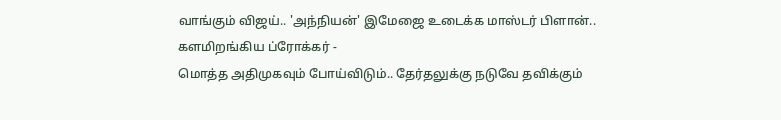வாங்கும் விஜய்.. 'அந்நியன்' இமேஜை உடைக்க மாஸ்டர் பிளான்.. களமிறங்கிய ப்ரோக்கர் -
மொத்த அதிமுகவும் போய்விடும்.. தேர்தலுக்கு நடுவே தவிக்கும்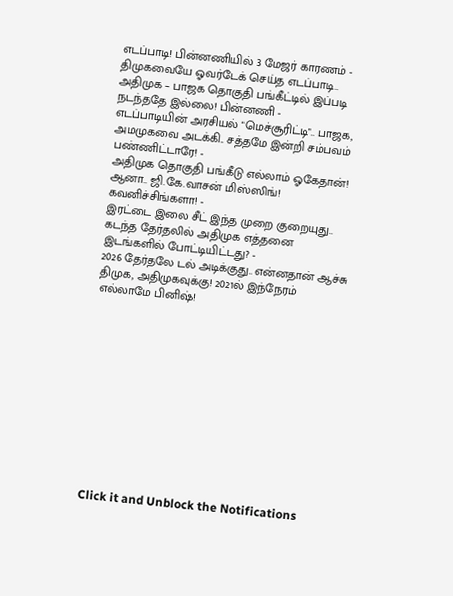எடப்பாடி! பின்னணியில் 3 மேஜர் காரணம் -
திமுகவையே ஓவர்டேக் செய்த எடப்பாடி.. அதிமுக – பாஜக தொகுதி பங்கீட்டில் இப்படி நடந்ததே இல்லை! பின்னணி -
எடப்பாடியின் அரசியல் "மெச்சூரிட்டி".. பாஜக, அமமுகவை அடக்கி.. சத்தமே இன்றி சம்பவம் பண்ணிட்டாரே! -
அதிமுக தொகுதி பங்கீடு எல்லாம் ஓகேதான்! ஆனா.. ஜி.கே.வாசன் மிஸ்ஸிங்! கவனிச்சிங்களா! -
இரட்டை இலை சீட் இந்த முறை குறையுது.. கடந்த தேர்தலில் அதிமுக எத்தனை இடங்களில் போட்டியிட்டது? -
2026 தேர்தலே டல் அடிக்குது.. என்னதான் ஆச்சு திமுக, அதிமுகவுக்கு! 2021ல் இந்நேரம் எல்லாமே பினிஷ்!












Click it and Unblock the Notifications